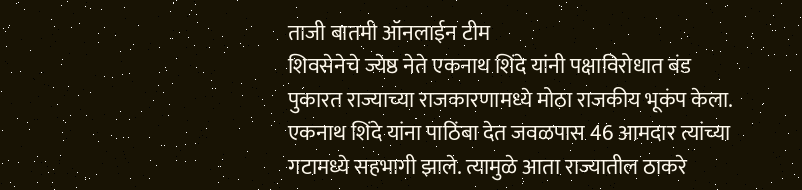ताजी बातमी ऑनलाईन टीम
शिवसेनेचे ज्येष्ठ नेते एकनाथ शिंदे यांनी पक्षाविरोधात बंड पुकारत राज्याच्या राजकारणामध्ये मोठा राजकीय भूकंप केला. एकनाथ शिंदे यांना पाठिंबा देत जवळपास 46 आमदार त्यांच्या गटामध्ये सहभागी झाले. त्यामुळे आता राज्यातील ठाकरे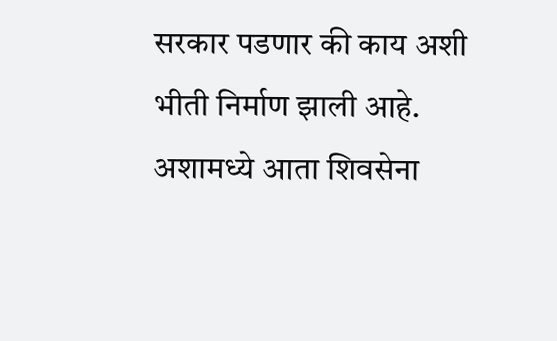सरकार पडणार की काय अशी भीती निर्माण झाली आहे. अशामध्ये आता शिवसेना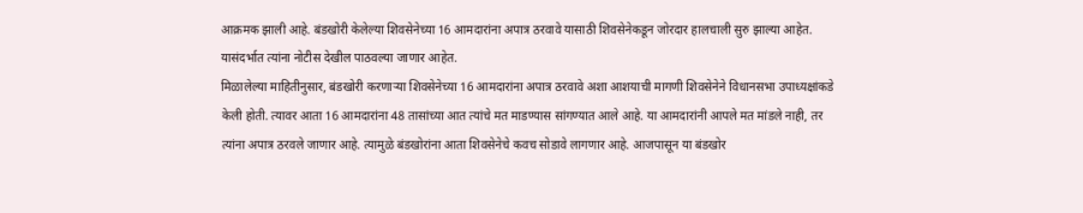आक्रमक झाली आहे. बंडखोरी केलेल्या शिवसेनेच्या 16 आमदारांना अपात्र ठरवावे यासाठी शिवसेनेकडून जोरदार हालचाली सुरु झाल्या आहेत. यासंदर्भात त्यांना नोटीस देखील पाठवल्या जाणार आहेत.
मिळालेल्या माहितीनुसार, बंडखोरी करणाऱ्या शिवसेनेच्या 16 आमदारांना अपात्र ठरवावे अशा आशयाची मागणी शिवसेनेने विधानसभा उपाध्यक्षांकडे केली होती. त्यावर आता 16 आमदारांना 48 तासांच्या आत त्यांचे मत माडण्यास सांगण्यात आले आहे. या आमदारांनी आपले मत मांडले नाही, तर त्यांना अपात्र ठरवले जाणार आहे. त्यामुळे बंडखोरांना आता शिवसेनेचे कवच सोडावे लागणार आहे. आजपासून या बंडखोर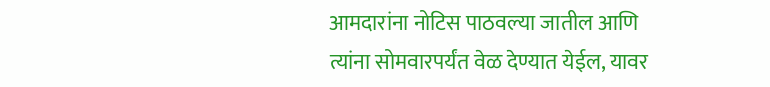आमदारांना नोटिस पाठवल्या जातील आणि त्यांना सोमवारपर्यंत वेळ देण्यात येईल, यावर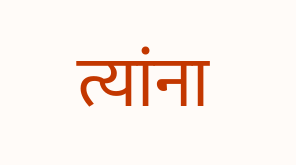त्यांना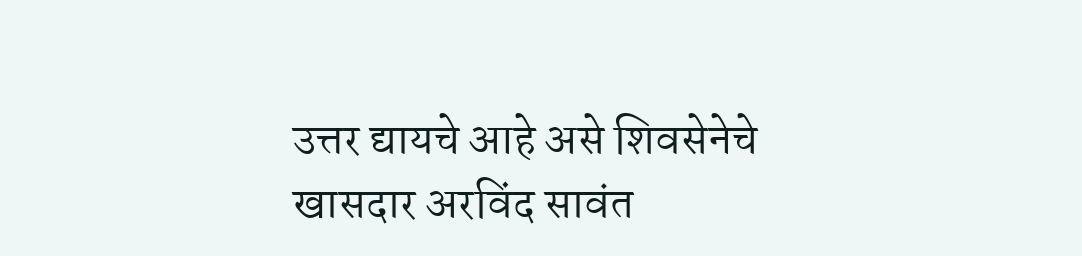उत्तर द्यायचे आहे असे शिवसेनेचे खासदार अरविंद सावंत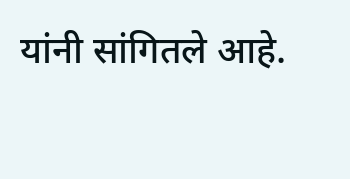यांनी सांगितले आहे.